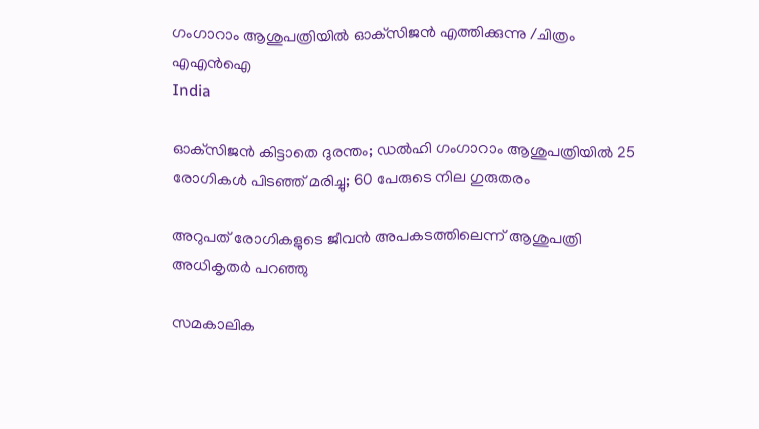ഗംഗാറാം ആശുപത്രിയില്‍ ഓക്‌സിജന്‍ എത്തിക്കുന്നു /ചിത്രം എഎന്‍ഐ
India

ഓക്‌സിജന്‍ കിട്ടാതെ ദുരന്തം; ഡല്‍ഹി ഗംഗാറാം ആശുപത്രിയില്‍ 25 രോഗികള്‍ പിടഞ്ഞ് മരിച്ചു; 60 പേരുടെ നില ഗുരുതരം

അറുപത് രോഗികളുടെ ജീവന്‍ അപകടത്തിലെന്ന് ആശുപത്രി അധികൃതര്‍ പറഞ്ഞു

സമകാലിക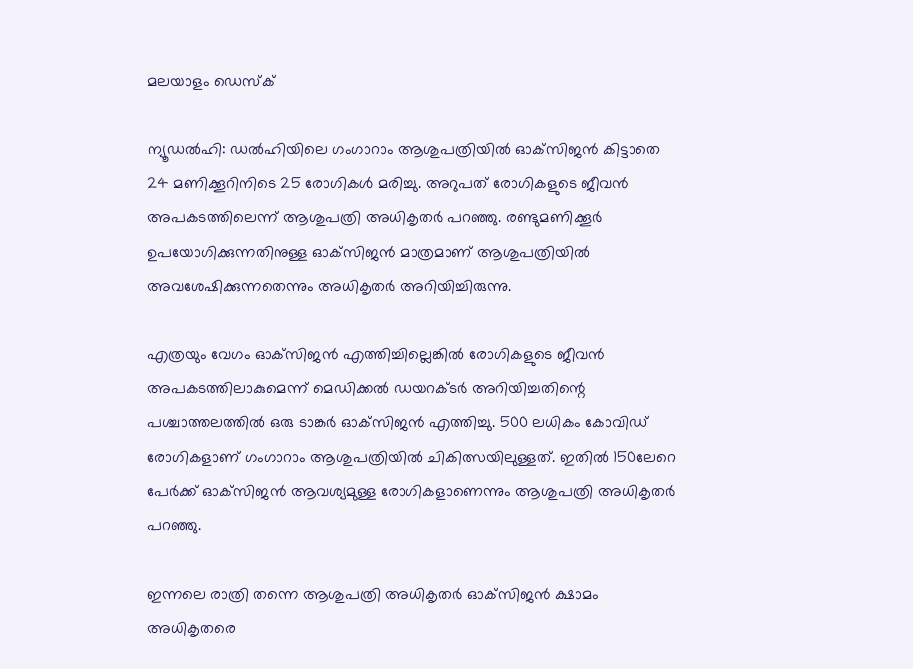മലയാളം ഡെസ്ക്

ന്യൂഡല്‍ഹി: ഡല്‍ഹിയിലെ ഗംഗാറാം ആശുപത്രിയില്‍ ഓക്‌സിജന്‍ കിട്ടാതെ 24 മണിക്കൂറിനിടെ 25 രോഗികള്‍ മരിച്ചു. അറുപത് രോഗികളുടെ ജീവന്‍ അപകടത്തിലെന്ന് ആശുപത്രി അധികൃതര്‍ പറഞ്ഞു. രണ്ടുമണിക്കൂര്‍ ഉപയോഗിക്കുന്നതിനുള്ള ഓക്‌സിജന്‍ മാത്രമാണ് ആശുപത്രിയില്‍ അവശേഷിക്കുന്നതെന്നും അധികൃതര്‍ അറിയിച്ചിരുന്നു.

എത്രയും വേഗം ഓക്‌സിജന്‍ എത്തിച്ചില്ലെങ്കില്‍ രോഗികളുടെ ജീവന്‍ അപകടത്തിലാകുമെന്ന് മെഡിക്കല്‍ ഡയറക്ടര്‍ അറിയിച്ചതിന്റെ പശ്ചാത്തലത്തില്‍ ഒരു ടാങ്കര്‍ ഓക്‌സിജന്‍ എത്തിച്ചു. 500 ലധികം കോവിഡ് രോഗികളാണ് ഗംഗാറാം ആശുപത്രിയില്‍ ചികിത്സയിലുള്ളത്. ഇതില്‍ 150ലേറെ പേര്‍ക്ക് ഓക്‌സിജന്‍ ആവശ്യമുള്ള രോഗികളാണെന്നും ആശുപത്രി അധികൃതര്‍ പറഞ്ഞു.

ഇന്നലെ രാത്രി തന്നെ ആശുപത്രി അധികൃതര്‍ ഓക്‌സിജന്‍ ക്ഷാമം അധികൃതരെ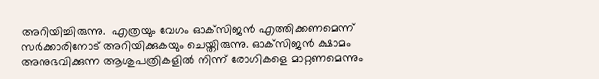അറിയിച്ചിരുന്നു.  എത്രയും വേഗം ഓക്‌സിജന്‍ എത്തിക്കണമെന്ന് സര്‍ക്കാരിനോട് അറിയിക്കുകയും ചെയ്തിരുന്നു. ഓക്‌സിജന്‍ ക്ഷാമം അനുഭവിക്കുന്ന ആശുപത്രികളില്‍ നിന്ന് രോഗികളെ മാറ്റണമെന്നും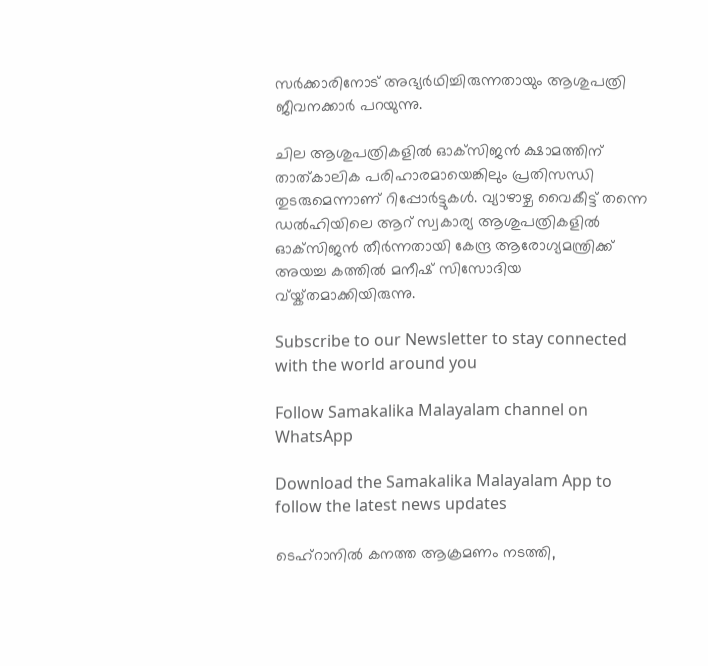സര്‍ക്കാരിനോട് അഭ്യര്‍ഥിച്ചിരുന്നതായും ആശുപത്രി ജീവനക്കാര്‍ പറയുന്നു.

ചില ആശുപത്രികളില്‍ ഓക്‌സിജന്‍ ക്ഷാമത്തിന് താത്കാലിക പരിഹാരമായെങ്കിലും പ്രതിസന്ധി തുടരുമെന്നാണ് റിപ്പോര്‍ട്ടുകള്‍. വ്യാഴാഴ്ച വൈകീട്ട് തന്നെ ഡല്‍ഹിയിലെ ആറ് സ്വകാര്യ ആശുപത്രികളില്‍ ഓക്‌സിജന്‍ തീര്‍ന്നതായി കേന്ദ്ര ആരോഗ്യമന്ത്രിക്ക് അയച്ച കത്തില്‍ മനീഷ് സിസോദിയ വ്യ്ക്തമാക്കിയിരുന്നു.

Subscribe to our Newsletter to stay connected with the world around you

Follow Samakalika Malayalam channel on WhatsApp

Download the Samakalika Malayalam App to follow the latest news updates

ടെഹ്റാനിൽ കനത്ത ആക്രമണം നടത്തി,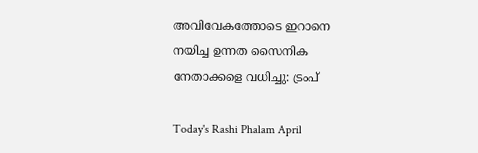അവിവേകത്തോടെ ഇറാനെ നയിച്ച ഉന്നത സൈനിക നേതാക്കളെ വധിച്ചു: ട്രംപ്

Today's Rashi Phalam April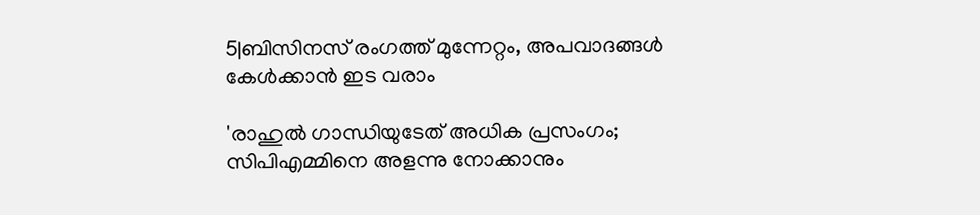5|ബിസിനസ് രംഗത്ത് മുന്നേറ്റം, അപവാദങ്ങൾ കേൾക്കാൻ ഇട വരാം

'രാഹുൽ ഗാന്ധിയുടേത് അധിക പ്രസംഗം; സിപിഎമ്മിനെ അളന്നു നോക്കാനും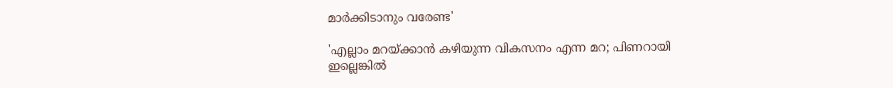മാർക്കിടാനും വരേണ്ട'

'എല്ലാം മറയ്ക്കാൻ കഴിയുന്ന വികസനം എന്ന മറ; പിണറായി ഇല്ലെങ്കിൽ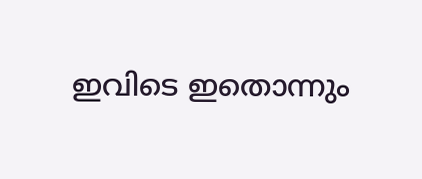ഇവിടെ ഇതൊന്നും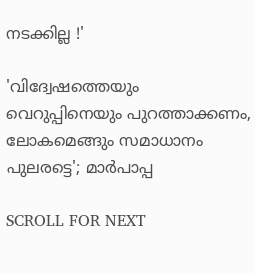നടക്കില്ല !'

'വിദ്വേഷത്തെയും വെറുപ്പിനെയും പുറത്താക്കണം, ലോകമെങ്ങും സമാധാനം പുലരട്ടെ'; മാർപാപ്പ

SCROLL FOR NEXT